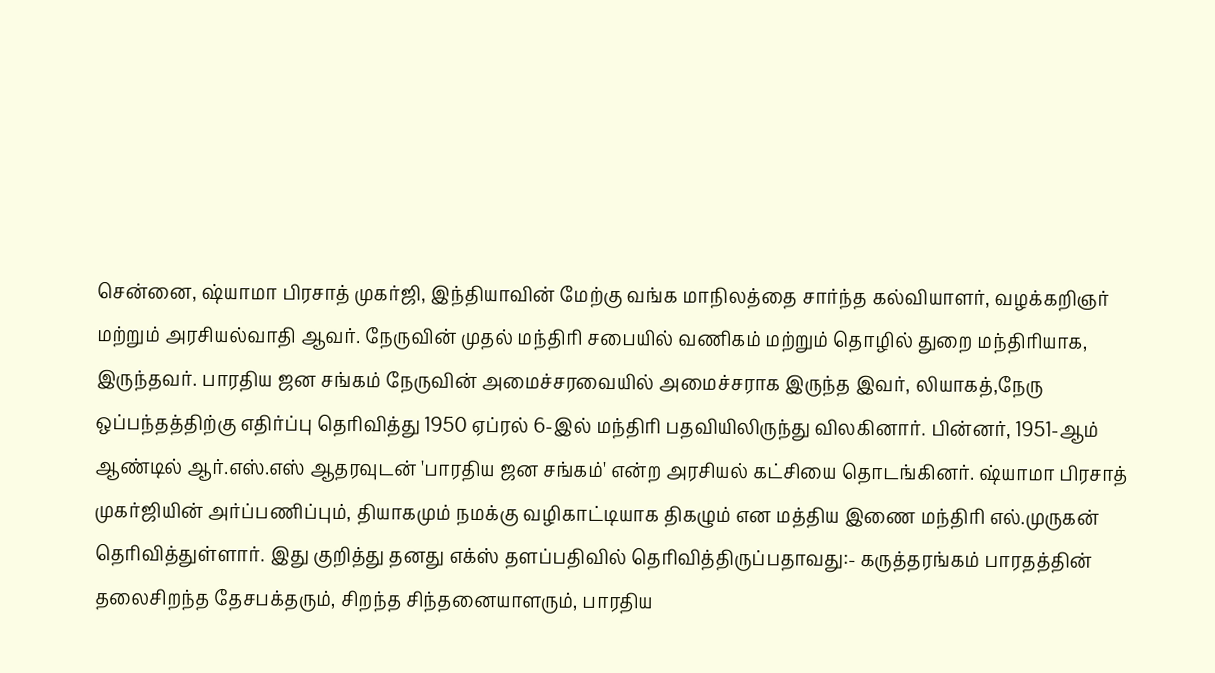சென்னை, ஷ்யாமா பிரசாத் முகர்ஜி, இந்தியாவின் மேற்கு வங்க மாநிலத்தை சார்ந்த கல்வியாளர், வழக்கறிஞர் மற்றும் அரசியல்வாதி ஆவர். நேருவின் முதல் மந்திரி சபையில் வணிகம் மற்றும் தொழில் துறை மந்திரியாக, இருந்தவர். பாரதிய ஜன சங்கம் நேருவின் அமைச்சரவையில் அமைச்சராக இருந்த இவர், லியாகத்,நேரு ஒப்பந்தத்திற்கு எதிர்ப்பு தெரிவித்து 1950 ஏப்ரல் 6-இல் மந்திரி பதவியிலிருந்து விலகினார். பின்னர், 1951-ஆம் ஆண்டில் ஆர்.எஸ்.எஸ் ஆதரவுடன் 'பாரதிய ஜன சங்கம்' என்ற அரசியல் கட்சியை தொடங்கினர். ஷ்யாமா பிரசாத் முகர்ஜியின் அர்ப்பணிப்பும், தியாகமும் நமக்கு வழிகாட்டியாக திகழும் என மத்திய இணை மந்திரி எல்.முருகன் தெரிவித்துள்ளார். இது குறித்து தனது எக்ஸ் தளப்பதிவில் தெரிவித்திருப்பதாவது:- கருத்தரங்கம் பாரதத்தின் தலைசிறந்த தேசபக்தரும், சிறந்த சிந்தனையாளரும், பாரதிய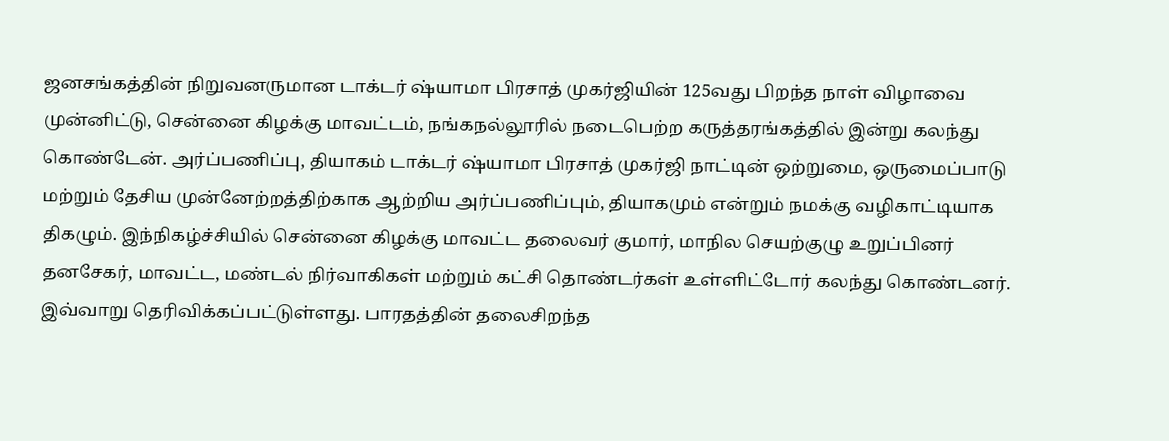ஜனசங்கத்தின் நிறுவனருமான டாக்டர் ஷ்யாமா பிரசாத் முகர்ஜியின் 125வது பிறந்த நாள் விழாவை முன்னிட்டு, சென்னை கிழக்கு மாவட்டம், நங்கநல்லூரில் நடைபெற்ற கருத்தரங்கத்தில் இன்று கலந்து கொண்டேன். அர்ப்பணிப்பு, தியாகம் டாக்டர் ஷ்யாமா பிரசாத் முகர்ஜி நாட்டின் ஒற்றுமை, ஒருமைப்பாடு மற்றும் தேசிய முன்னேற்றத்திற்காக ஆற்றிய அர்ப்பணிப்பும், தியாகமும் என்றும் நமக்கு வழிகாட்டியாக திகழும். இந்நிகழ்ச்சியில் சென்னை கிழக்கு மாவட்ட தலைவர் குமார், மாநில செயற்குழு உறுப்பினர் தனசேகர், மாவட்ட, மண்டல் நிர்வாகிகள் மற்றும் கட்சி தொண்டர்கள் உள்ளிட்டோர் கலந்து கொண்டனர். இவ்வாறு தெரிவிக்கப்பட்டுள்ளது. பாரதத்தின் தலைசிறந்த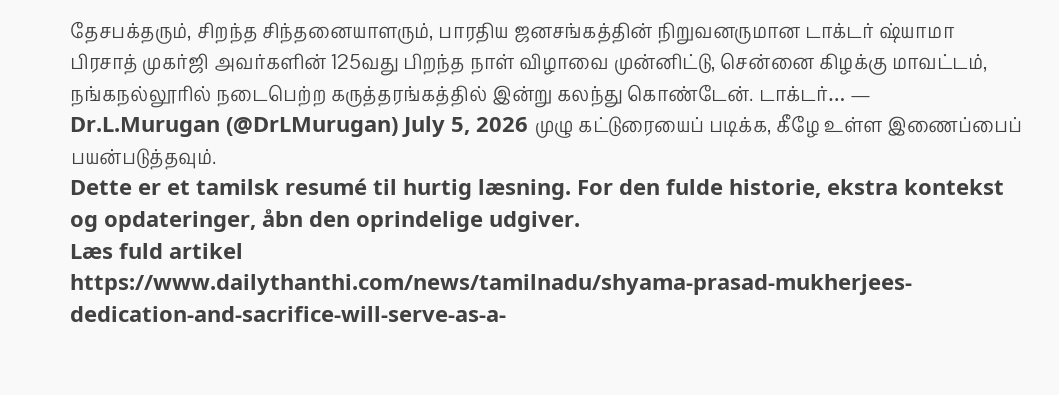தேசபக்தரும், சிறந்த சிந்தனையாளரும், பாரதிய ஜனசங்கத்தின் நிறுவனருமான டாக்டர் ஷ்யாமா பிரசாத் முகர்ஜி அவர்களின் 125வது பிறந்த நாள் விழாவை முன்னிட்டு, சென்னை கிழக்கு மாவட்டம், நங்கநல்லூரில் நடைபெற்ற கருத்தரங்கத்தில் இன்று கலந்து கொண்டேன். டாக்டர்… — Dr.L.Murugan (@DrLMurugan) July 5, 2026 முழு கட்டுரையைப் படிக்க, கீழே உள்ள இணைப்பைப் பயன்படுத்தவும்.
Dette er et tamilsk resumé til hurtig læsning. For den fulde historie, ekstra kontekst og opdateringer, åbn den oprindelige udgiver.
Læs fuld artikel
https://www.dailythanthi.com/news/tamilnadu/shyama-prasad-mukherjees-dedication-and-sacrifice-will-serve-as-a-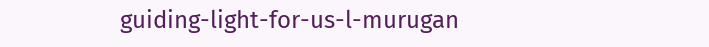guiding-light-for-us-l-murugan